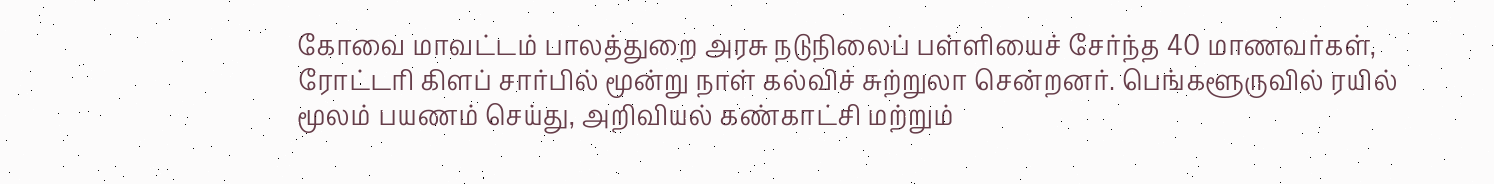கோவை மாவட்டம் பாலத்துறை அரசு நடுநிலைப் பள்ளியைச் சேர்ந்த 40 மாணவர்கள், ரோட்டரி கிளப் சார்பில் மூன்று நாள் கல்விச் சுற்றுலா சென்றனர். பெங்களூருவில் ரயில் மூலம் பயணம் செய்து, அறிவியல் கண்காட்சி மற்றும்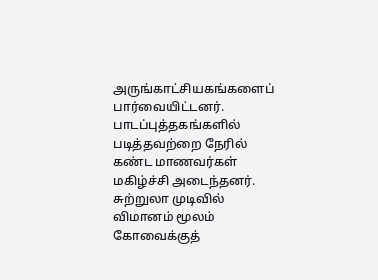அருங்காட்சியகங்களைப் பார்வையிட்டனர். பாடப்புத்தகங்களில் படித்தவற்றை நேரில் கண்ட மாணவர்கள் மகிழ்ச்சி அடைந்தனர். சுற்றுலா முடிவில் விமானம் மூலம் கோவைக்குத்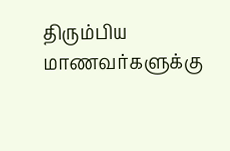திரும்பிய மாணவர்களுக்கு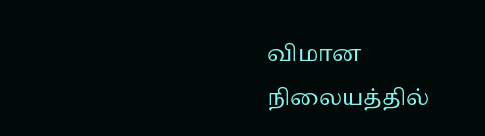விமான நிலையத்தில்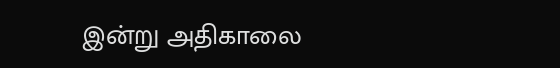இன்று அதிகாலை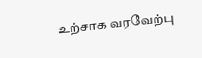உற்சாக வரவேற்பு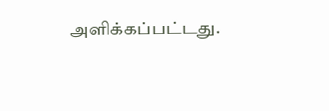அளிக்கப்பட்டது.